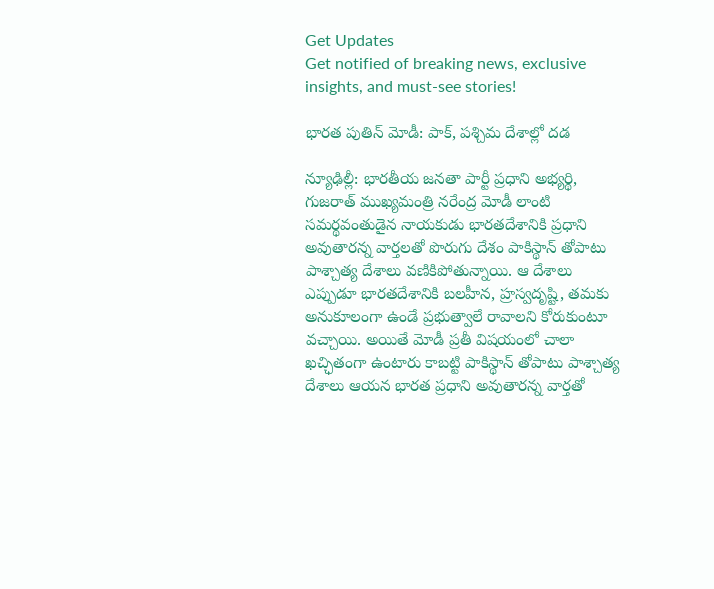Get Updates
Get notified of breaking news, exclusive insights, and must-see stories!

భారత పుతిన్ మోడీ: పాక్, పశ్చిమ దేశాల్లో దడ

న్యూఢిల్లీ: భారతీయ జనతా పార్టీ ప్రధాని అభ్యర్థి, గుజరాత్ ముఖ్యమంత్రి నరేంద్ర మోడీ లాంటి సమర్థవంతుడైన నాయకుడు భారతదేశానికి ప్రధాని అవుతారన్న వార్తలతో పొరుగు దేశం పాకిస్థాన్ తోపాటు పాశ్చాత్య దేశాలు వణికిపోతున్నాయి. ఆ దేశాలు ఎప్పుడూ భారతదేశానికి బలహీన, హ్రస్వదృష్టి, తమకు అనుకూలంగా ఉండే ప్రభుత్వాలే రావాలని కోరుకుంటూ వచ్చాయి. అయితే మోడీ ప్రతీ విషయంలో చాలా ఖచ్ఛితంగా ఉంటారు కాబట్టి పాకిస్థాన్ తోపాటు పాశ్చాత్య దేశాలు ఆయన భారత ప్రధాని అవుతారన్న వార్తతో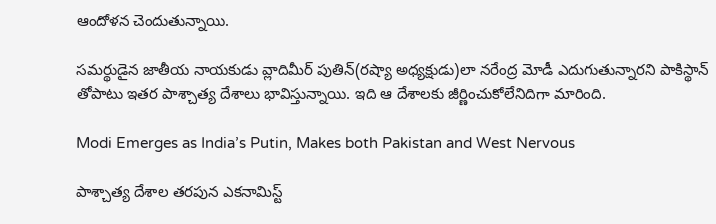ఆందోళన చెందుతున్నాయి.

సమర్థుడైన జాతీయ నాయకుడు వ్లాదిమీర్ పుతిన్‌(రష్యా అధ్యక్షుడు)లా నరేంద్ర మోడీ ఎదుగుతున్నారని పాకిస్థాన్ తోపాటు ఇతర పాశ్చాత్య దేశాలు భావిస్తున్నాయి. ఇది ఆ దేశాలకు జీర్ణించుకోలేనిదిగా మారింది.

Modi Emerges as India’s Putin, Makes both Pakistan and West Nervous

పాశ్చాత్య దేశాల తరపున ఎకనామిస్ట్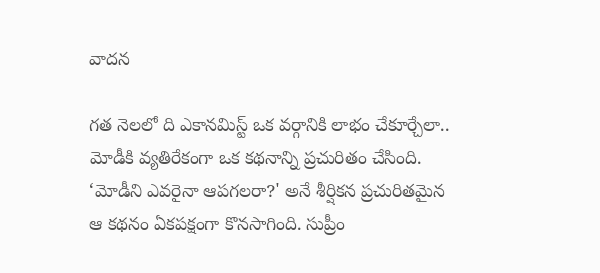వాదన

గత నెలలో ది ఎకానమిస్ట్ ఒక వర్గానికి లాభం చేకూర్చేలా.. మోడీకి వ్యతిరేకంగా ఒక కథనాన్ని ప్రచురితం చేసింది. ‘మోడీని ఎవరైనా ఆపగలరా?' అనే శీర్షికన ప్రచురితమైన ఆ కథనం ఏకపక్షంగా కొనసాగింది. సుప్రీం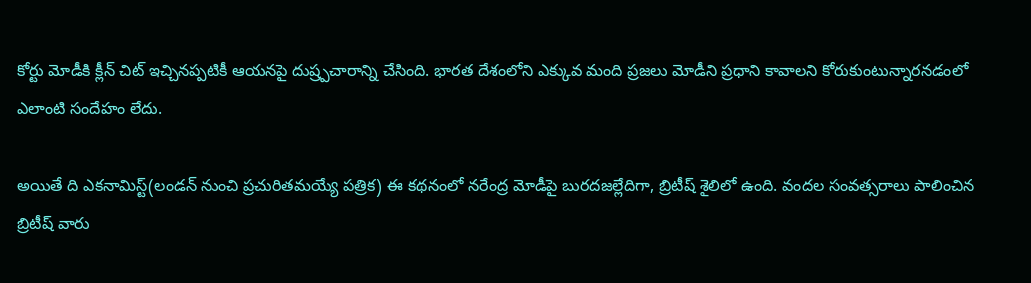కోర్టు మోడీకి క్లీన్ చిట్ ఇచ్చినప్పటికీ ఆయనపై దుష్ర్పచారాన్ని చేసింది. భారత దేశంలోని ఎక్కువ మంది ప్రజలు మోడీని ప్రధాని కావాలని కోరుకుంటున్నారనడంలో ఎలాంటి సందేహం లేదు.

అయితే ది ఎకనామిస్ట్(లండన్ నుంచి ప్రచురితమయ్యే పత్రిక) ఈ కథనంలో నరేంద్ర మోడీపై బురదజల్లేదిగా, బ్రిటీష్ శైలిలో ఉంది. వందల సంవత్సరాలు పాలించిన బ్రిటీష్ వారు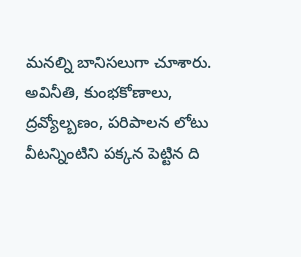మనల్ని బానిసలుగా చూశారు. అవినీతి, కుంభకోణాలు, ద్రవ్యోల్బణం, పరిపాలన లోటు వీటన్నింటిని పక్కన పెట్టిన ది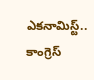ఎకనామిస్ట్.. కాంగ్రెస్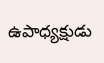ఉపాధ్యక్షుడు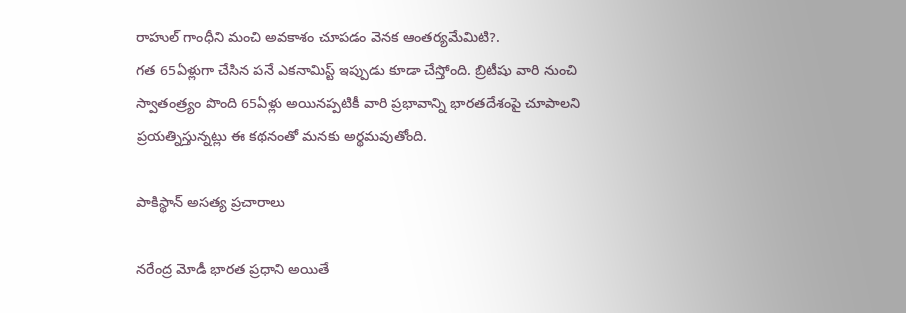రాహుల్ గాంధీని మంచి అవకాశం చూపడం వెనక ఆంతర్యమేమిటి?.
గత 65ఏళ్లుగా చేసిన పనే ఎకనామిస్ట్ ఇప్పుడు కూడా చేస్తోంది. బ్రిటీషు వారి నుంచి స్వాతంత్ర్యం పొంది 65ఏళ్లు అయినప్పటికీ వారి ప్రభావాన్ని భారతదేశంపై చూపాలని ప్రయత్నిస్తున్నట్లు ఈ కథనంతో మనకు అర్థమవుతోంది.

పాకిస్థాన్ అసత్య ప్రచారాలు

నరేంద్ర మోడీ భారత ప్రధాని అయితే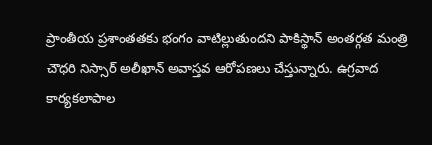ప్రాంతీయ ప్రశాంతతకు భంగం వాటిల్లుతుందని పాకిస్థాన్ అంతర్గత మంత్రి చౌధరి నిస్సార్ అలీఖాన్ అవాస్తవ ఆరోపణలు చేస్తున్నారు. ఉగ్రవాద కార్యకలాపాల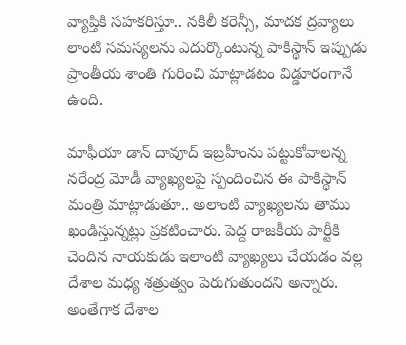వ్యాప్తికి సహకరిస్తూ.. నకిలీ కరెన్సీ, మాదక ద్రవ్యాలు లాంటి సమస్యలను ఎదుర్కొంటున్న పాకిస్థాన్ ఇప్పుడు ప్రాంతీయ శాంతి గురించి మాట్లాడటం విడ్డూరంగానే ఉంది.

మాఫీయా డాన్ దావూద్ ఇబ్రహీంను పట్టుకోవాలన్న నరేంద్ర మోడీ వ్యాఖ్యలపై స్పందించిన ఈ పాకిస్థాన్ మంత్రి మాట్లాడుతూ.. అలాంటి వ్యాఖ్యలను తాము ఖండిస్తున్నట్లు ప్రకటించారు. పెద్ద రాజకీయ పార్టీకి చెందిన నాయకుడు ఇలాంటి వ్యాఖ్యలు చేయడం వల్ల దేశాల మధ్య శత్రుత్వం పెరుగుతుందని అన్నారు. అంతేగాక దేశాల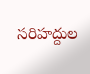సరిహద్దుల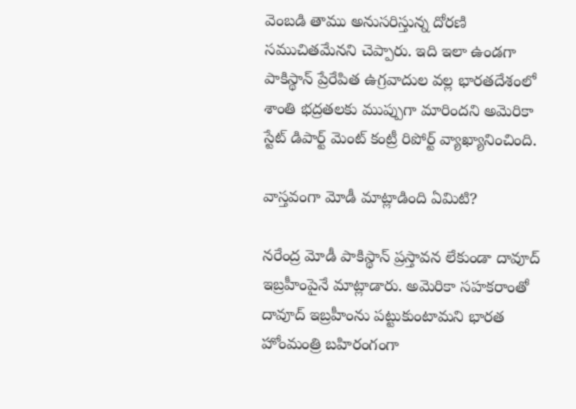వెంబడి తాము అనుసరిస్తున్న దోరణి సముచితమేనని చెప్పారు. ఇది ఇలా ఉండగా పాకిస్థాన్ ప్రేరేపిత ఉగ్రవాదుల వల్ల భారతదేశంలో శాంతి భద్రతలకు ముప్పుగా మారిందని అమెరికా స్టేట్ డిపార్ట్ మెంట్ కంట్రీ రిపోర్ట్ వ్యాఖ్యానించింది.

వాస్తవంగా మోడీ మాట్లాడింది ఏమిటి?

నరేంద్ర మోడీ పాకిస్థాన్ ప్రస్తావన లేకుండా దావూద్ ఇబ్రహీంపైనే మాట్లాడారు. అమెరికా సహకరాంతో దావూద్ ఇబ్రహీంను పట్టుకుంటామని భారత హోంమంత్రి బహిరంగంగా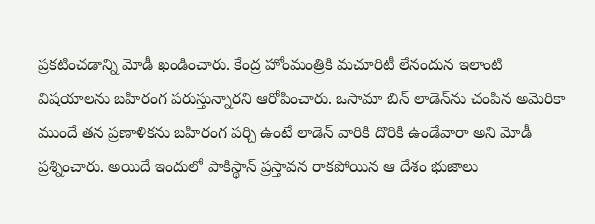ప్రకటించడాన్ని మోడీ ఖండించారు. కేంద్ర హోంమంత్రికి మచూరిటీ లేనందున ఇలాంటి విషయాలను బహిరంగ పరుస్తున్నారని ఆరోపించారు. ఒసామా బిన్ లాడెన్‌ను చంపిన అమెరికా ముందే తన ప్రణాళికను బహిరంగ పర్చి ఉంటే లాడెన్ వారికి దొరికి ఉండేవారా అని మోడీ ప్రశ్నించారు. అయిదే ఇందులో పాకిస్థాన్ ప్రస్తావన రాకపోయిన ఆ దేశం భుజాలు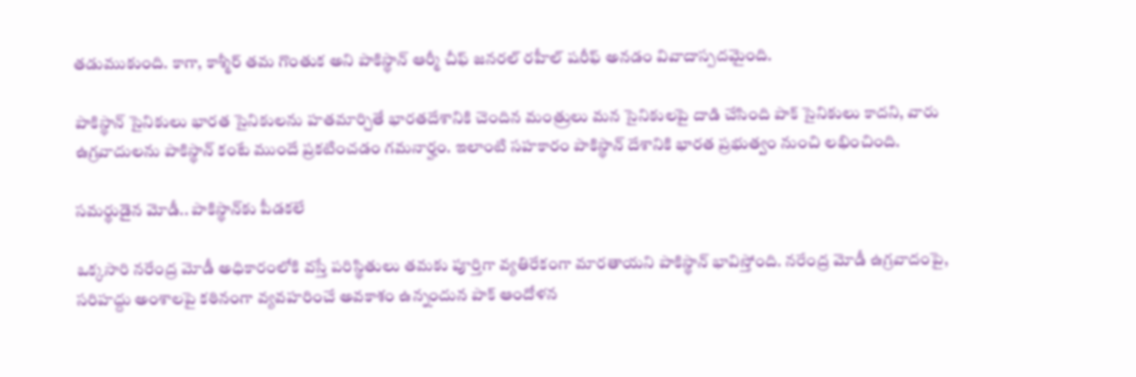తడుముకుంది. కాగా, కాశ్మీర్ తమ గొంతుక అని పాకిస్థాన్ ఆర్మీ చీఫ్ జనరల్ రహీల్ షరీఫ్ అనడం వివాదాస్పదమైంది.

పాకిస్థాన్ సైనికులు భారత సైనికులను హతమార్చితే భారతదేశానికి చెందిన మంత్రులు మన సైనికులపై దాడి చేసింది పాక్ సైనికులు కాదని, వారు ఉగ్రవాదులను పాకిస్థాన్ కంటే ముందే ప్రకటించడం గమనార్హం. ఇలాంటి సహకారం పాకిస్థాన్ దేశానికి భారత ప్రభుత్వం నుంచి లభించింది.

సమర్థుడైన మోడీ.. పాకిస్థాన్‌కు పీడకలే

ఒక్కసారి నరేంద్ర మోడీ అధికారంలోకి వస్తే పరిస్థితులు తమకు పూర్తిగా వ్యతిరేకంగా మారతాయని పాకిస్థాన్ భావిస్తోంది. నరేంద్ర మోడీ ఉగ్రవాదంపై, సరిహద్దు అంశాలపై కఠినంగా వ్యవహరించే అవకాశం ఉన్నందున పాక్ ఆందోళన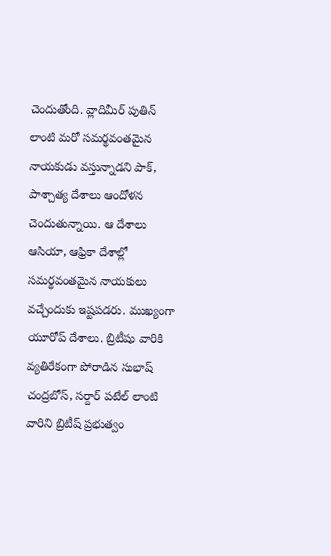చెందుతోంది. వ్లాదిమీర్ పుతిన్ లాంటి మరో సమర్థవంతమైన నాయకుడు వస్తున్నాడని పాక్, పాశ్చాత్య దేశాలు ఆందోళన చెందుతున్నాయి. ఆ దేశాలు ఆసియా, ఆఫ్రికా దేశాల్లో సమర్థవంతమైన నాయకులు వచ్చేందుకు ఇష్టపడరు. ముఖ్యంగా యూరోప్ దేశాలు. బ్రిటీషు వారికి వ్యతిరేకంగా పోరాడిన సుభాష్ చంద్రబోస్, సర్దార్ పటేల్ లాంటి వారిని బ్రిటీష్ ప్రభుత్వం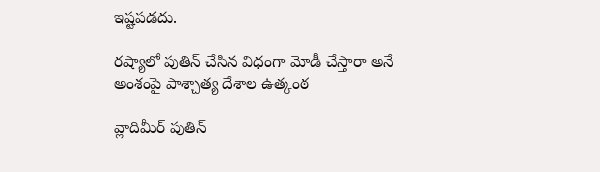ఇష్టపడదు.

రష్యాలో పుతిన్ చేసిన విధంగా మోడీ చేస్తారా అనే అంశంపై పాశ్చాత్య దేశాల ఉత్కంఠ

వ్లాదిమీర్ పుతిన్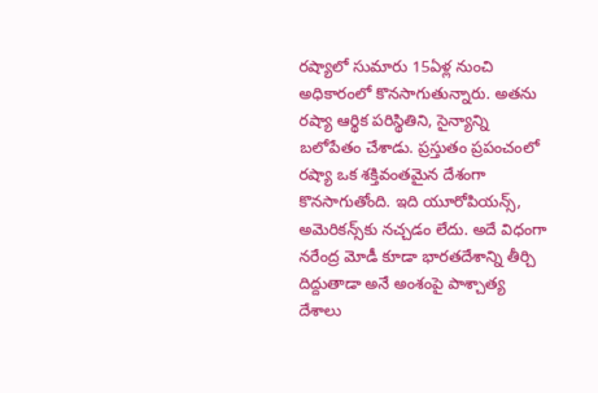రష్యాలో సుమారు 15ఏళ్ల నుంచి అధికారంలో కొనసాగుతున్నారు. అతను రష్యా ఆర్థిక పరిస్థితిని, సైన్యాన్ని బలోపేతం చేశాడు. ప్రస్తుతం ప్రపంచంలో రష్యా ఒక శక్తివంతమైన దేశంగా కొనసాగుతోంది. ఇది యూరోపియన్స్, అమెరికన్స్‌కు నచ్చడం లేదు. అదే విధంగా నరేంద్ర మోడీ కూడా భారతదేశాన్ని తీర్చి దిద్దుతాడా అనే అంశంపై పాశ్చాత్య దేశాలు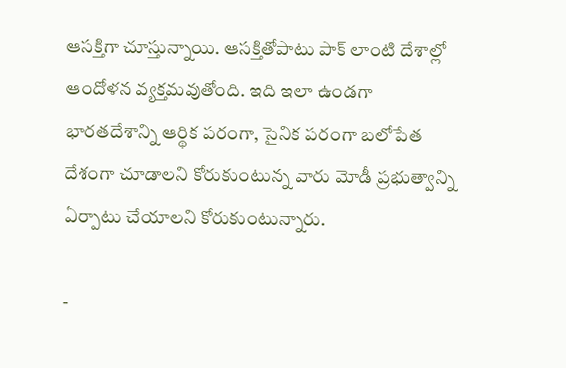ఆసక్తిగా చూస్తున్నాయి. ఆసక్తితోపాటు పాక్ లాంటి దేశాల్లో ఆందోళన వ్యక్తమవుతోంది. ఇది ఇలా ఉండగా భారతదేశాన్ని ఆర్థిక పరంగా, సైనిక పరంగా బలోపేత దేశంగా చూడాలని కోరుకుంటున్న వారు మోడీ ప్రభుత్వాన్ని ఏర్పాటు చేయాలని కోరుకుంటున్నారు.

-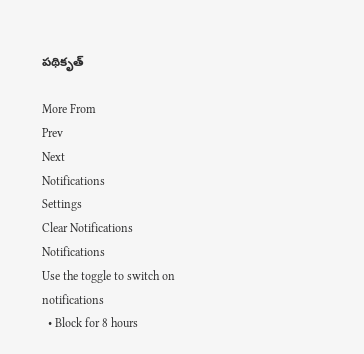పథికృత్

More From
Prev
Next
Notifications
Settings
Clear Notifications
Notifications
Use the toggle to switch on notifications
  • Block for 8 hours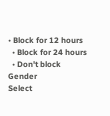• Block for 12 hours
  • Block for 24 hours
  • Don't block
Gender
Select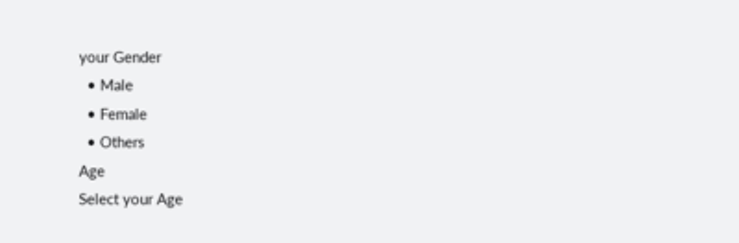your Gender
  • Male
  • Female
  • Others
Age
Select your Age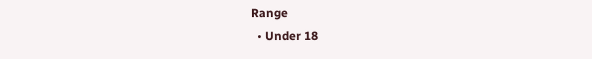Range
  • Under 18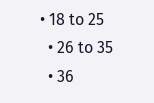• 18 to 25
  • 26 to 35
  • 36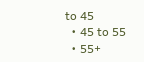to 45
  • 45 to 55
  • 55+